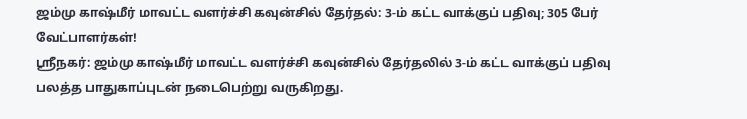ஜம்மு காஷ்மீர் மாவட்ட வளர்ச்சி கவுன்சில் தேர்தல்: 3-ம் கட்ட வாக்குப் பதிவு; 305 பேர் வேட்பாளர்கள்!
ஶ்ரீநகர்: ஜம்மு காஷ்மீர் மாவட்ட வளர்ச்சி கவுன்சில் தேர்தலில் 3-ம் கட்ட வாக்குப் பதிவு பலத்த பாதுகாப்புடன் நடைபெற்று வருகிறது.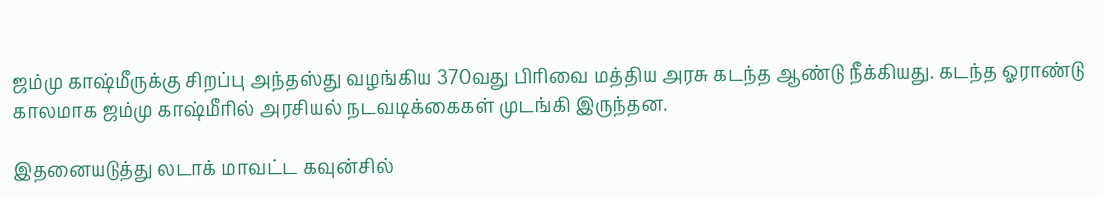ஜம்மு காஷ்மீருக்கு சிறப்பு அந்தஸ்து வழங்கிய 370வது பிரிவை மத்திய அரசு கடந்த ஆண்டு நீக்கியது. கடந்த ஓராண்டு காலமாக ஜம்மு காஷ்மீரில் அரசியல் நடவடிக்கைகள் முடங்கி இருந்தன.

இதனையடுத்து லடாக் மாவட்ட கவுன்சில்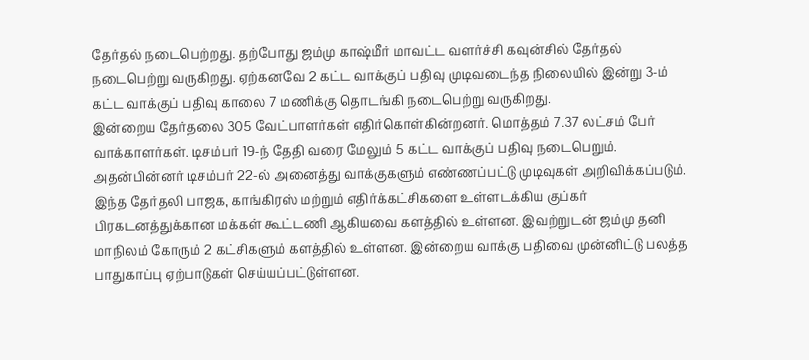தேர்தல் நடைபெற்றது. தற்போது ஜம்மு காஷ்மீர் மாவட்ட வளர்ச்சி கவுன்சில் தேர்தல் நடைபெற்று வருகிறது. ஏற்கனவே 2 கட்ட வாக்குப் பதிவு முடிவடைந்த நிலையில் இன்று 3-ம் கட்ட வாக்குப் பதிவு காலை 7 மணிக்கு தொடங்கி நடைபெற்று வருகிறது.
இன்றைய தேர்தலை 305 வேட்பாளர்கள் எதிர்கொள்கின்றனர். மொத்தம் 7.37 லட்சம் பேர் வாக்காளர்கள். டிசம்பர் 19-ந் தேதி வரை மேலும் 5 கட்ட வாக்குப் பதிவு நடைபெறும். அதன்பின்னர் டிசம்பர் 22-ல் அனைத்து வாக்குகளும் எண்ணப்பட்டு முடிவுகள் அறிவிக்கப்படும்.
இந்த தேர்தலி பாஜக, காங்கிரஸ் மற்றும் எதிர்க்கட்சிகளை உள்ளடக்கிய குப்கர் பிரகடனத்துக்கான மக்கள் கூட்டணி ஆகியவை களத்தில் உள்ளன. இவற்றுடன் ஜம்மு தனி மாநிலம் கோரும் 2 கட்சிகளும் களத்தில் உள்ளன. இன்றைய வாக்கு பதிவை முன்னிட்டு பலத்த பாதுகாப்பு ஏற்பாடுகள் செய்யப்பட்டுள்ளன.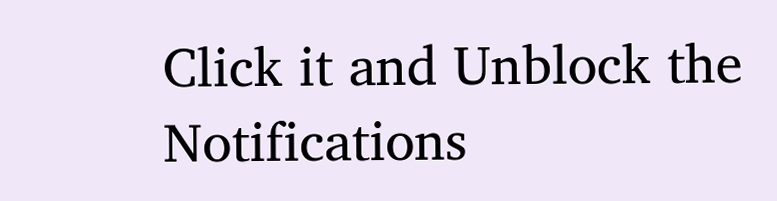Click it and Unblock the Notifications